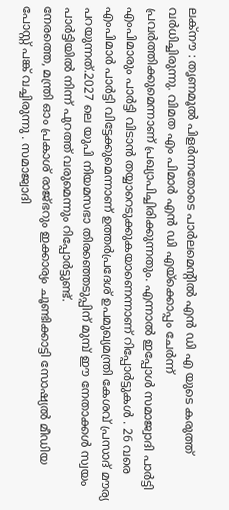ലക്നൗ : തൃണമൂൽ പിളർന്നതോടെ പാർലമെന്റിൽ എൻ ഡി എ യുടെ കരുത്ത് വർധിച്ചിരുന്നു. വിമത എം പിമാർ എൻ ഡി എയ്ക്കൊപ്പം ചേർന്ന് പ്രവർത്തിക്കുമെന്നാണ് പ്രഖ്യാപിച്ചിരിക്കുന്നതും. എന്നാൽ ഇപ്പോൾ സമാജ്വാദി പാർട്ടി എംപിമാരും പാർട്ടി വിടാൻ തയ്യാറെടുക്കുകയാണെന്നാണ് റിപ്പോർട്ടുകൾ . 26 വരെ എംപിമാർ പാർട്ടി വിട്ടേക്കുമെന്നാണ് ഉത്തർപ്രദേശ് ഉപമുഖ്യമന്ത്രി കേശവ് പ്രസാദ് മൗര്യ പറയുന്നത്.2027 ലെ യുപി നിയമസഭാ തിരഞ്ഞെടുപ്പിന് മുമ്പ് ഈ നേതാക്കൾ സ്വയം പാർട്ടിയിൽ നിന്ന് പുറത്ത് വരുമെന്നും റിപ്പോർട്ടുണ്ട്.
നേരത്തെ, മന്ത്രി ഓം പ്രകാശ് രാജ്ഭറും ഇക്കാര്യം ചൂണ്ടിക്കാട്ടി സോഷ്യൽ മീഡിയ പോസ്റ്റ് പങ്ക് വച്ചിരുന്നു . സമാജ്വാദി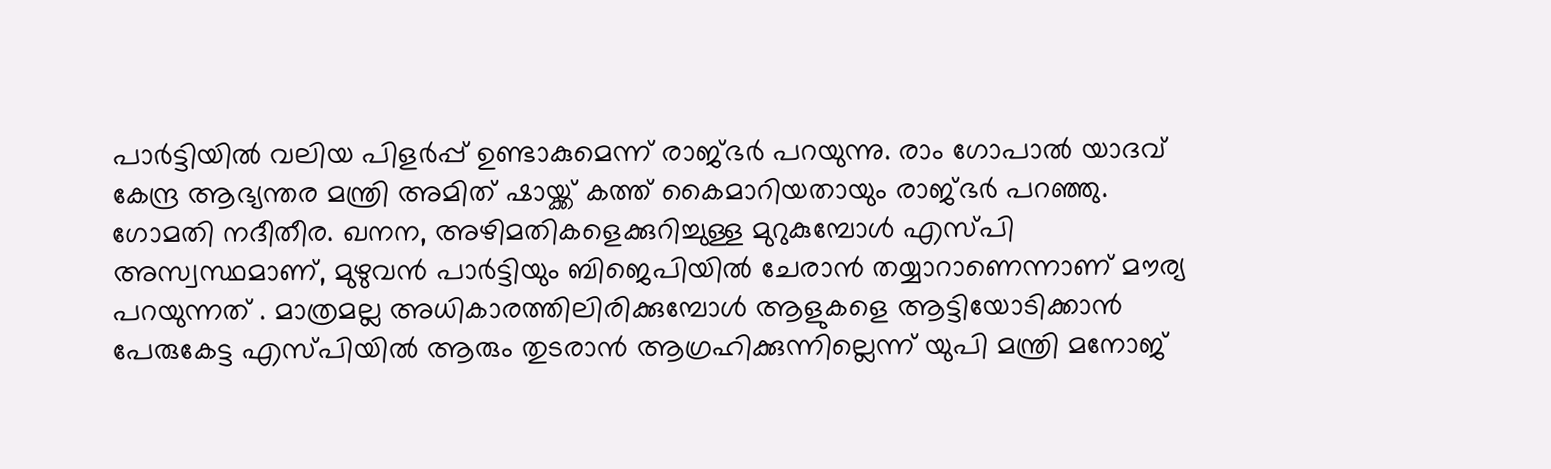പാർട്ടിയിൽ വലിയ പിളർപ്പ് ഉണ്ടാകുമെന്ന് രാജ്ഭർ പറയുന്നു. രാം ഗോപാൽ യാദവ് കേന്ദ്ര ആഭ്യന്തര മന്ത്രി അമിത് ഷായ്ക്ക് കത്ത് കൈമാറിയതായും രാജ്ഭർ പറഞ്ഞു.
ഗോമതി നദീതീര. ഖനന, അഴിമതികളെക്കുറിച്ചുള്ള മുറുകുമ്പോൾ എസ്പി അസ്വസ്ഥമാണ്, മുഴുവൻ പാർട്ടിയും ബിജെപിയിൽ ചേരാൻ തയ്യാറാണെന്നാണ് മൗര്യ പറയുന്നത് . മാത്രമല്ല അധികാരത്തിലിരിക്കുമ്പോൾ ആളുകളെ ആട്ടിയോടിക്കാൻ പേരുകേട്ട എസ്പിയിൽ ആരും തുടരാൻ ആഗ്രഹിക്കുന്നില്ലെന്ന് യുപി മന്ത്രി മനോജ്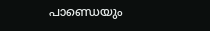പാണ്ഡെയും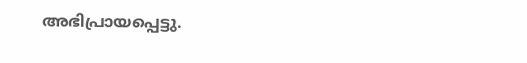അഭിപ്രായപ്പെട്ടു.